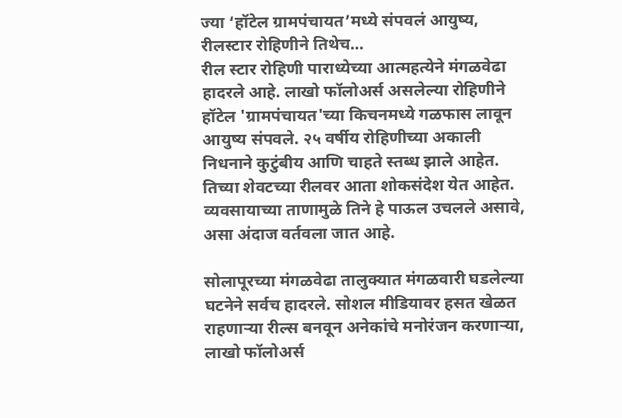ज्या ‘हॉटेल ग्रामपंचायत’मध्ये संपवलं आयुष्य, रीलस्टार रोहिणीने तिथेच…
रील स्टार रोहिणी पाराध्येच्या आत्महत्येने मंगळवेढा हादरले आहे. लाखो फॉलोअर्स असलेल्या रोहिणीने हॉटेल 'ग्रामपंचायत'च्या किचनमध्ये गळफास लावून आयुष्य संपवले. २५ वर्षीय रोहिणीच्या अकाली निधनाने कुटुंबीय आणि चाहते स्तब्ध झाले आहेत. तिच्या शेवटच्या रीलवर आता शोकसंदेश येत आहेत. व्यवसायाच्या ताणामुळे तिने हे पाऊल उचलले असावे, असा अंदाज वर्तवला जात आहे.

सोलापूरच्या मंगळवेढा तालुक्यात मंगळवारी घडलेल्या घटनेने सर्वच हादरले. सोशल मीडियावर हसत खेळत राहणाऱ्या रील्स बनवून अनेकांचे मनोरंजन करणाऱ्या, लाखो फॉलोअर्स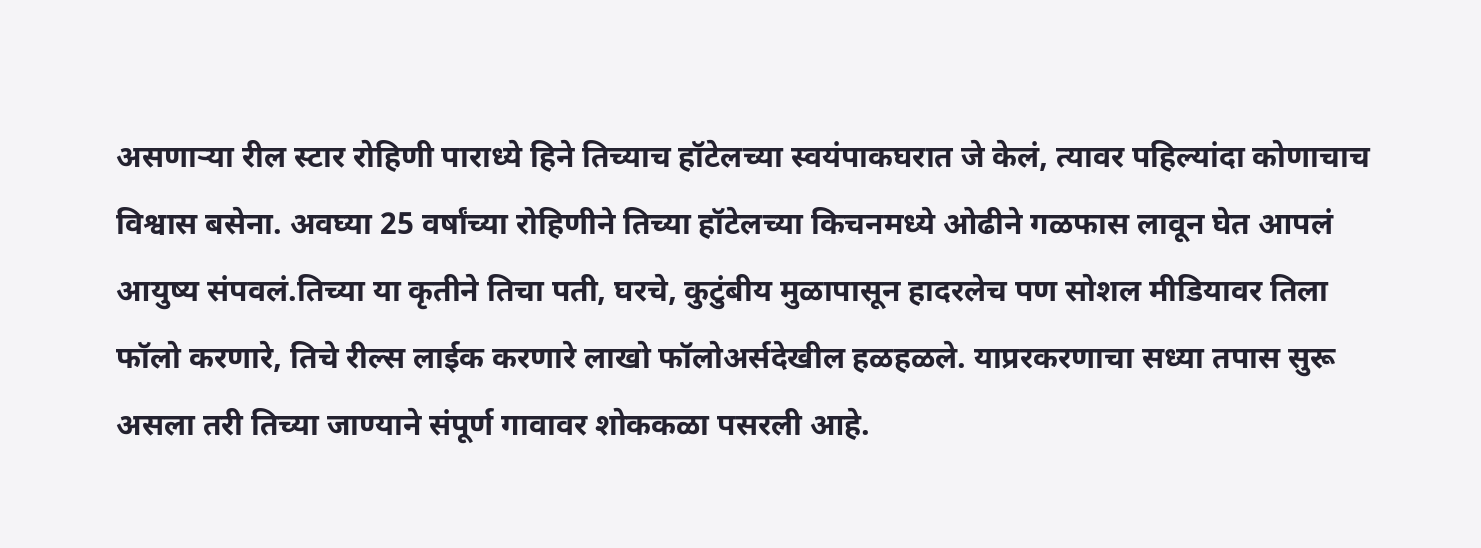असणाऱ्या रील स्टार रोहिणी पाराध्ये हिने तिच्याच हॉटेलच्या स्वयंपाकघरात जे केलं, त्यावर पहिल्यांदा कोणाचाच विश्वास बसेना. अवघ्या 25 वर्षांच्या रोहिणीने तिच्या हॉटेलच्या किचनमध्ये ओढीने गळफास लावून घेत आपलं आयुष्य संपवलं.तिच्या या कृतीने तिचा पती, घरचे, कुटुंबीय मुळापासून हादरलेच पण सोशल मीडियावर तिला फॉलो करणारे, तिचे रील्स लाईक करणारे लाखो फॉलोअर्सदेखील हळहळले. याप्ररकरणाचा सध्या तपास सुरू असला तरी तिच्या जाण्याने संपूर्ण गावावर शोककळा पसरली आहे.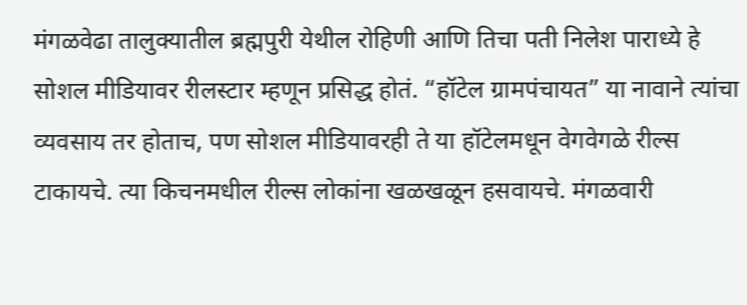मंगळवेढा तालुक्यातील ब्रह्मपुरी येथील रोहिणी आणि तिचा पती निलेश पाराध्ये हे सोशल मीडियावर रीलस्टार म्हणून प्रसिद्ध होतं. “हॉटेल ग्रामपंचायत” या नावाने त्यांचा व्यवसाय तर होताच, पण सोशल मीडियावरही ते या हॉटेलमधून वेगवेगळे रील्स टाकायचे. त्या किचनमधील रील्स लोकांना खळखळून हसवायचे. मंगळवारी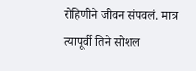रोहिणीने जीवन संपवलं. मात्र त्यापूर्वी तिने सोशल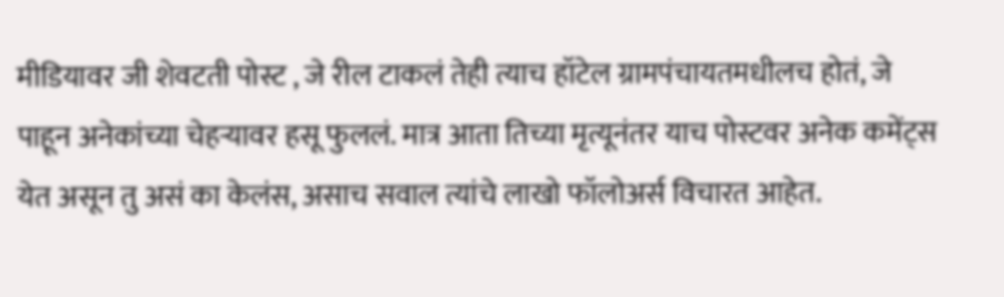मीडियावर जी शेवटती पोस्ट , जे रील टाकलं तेही त्याच हॉटेल ग्रामपंचायतमधीलच होतं, जे पाहून अनेकांच्या चेहऱ्यावर हसू फुललं. मात्र आता तिच्या मृत्यूनंतर याच पोस्टवर अनेक कमेंट्स येत असून तु असं का केलंस, असाच सवाल त्यांचे लाखो फॉलोअर्स विचारत आहेत.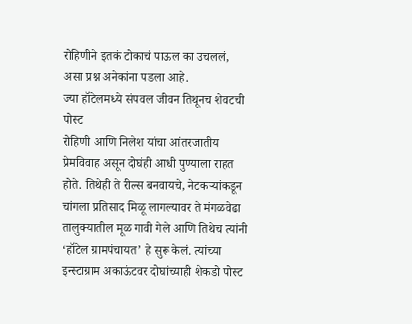रोहिणीने इतकं टोकाचं पाऊल का उचललं, असा प्रश्न अनेकांना पडला आहे.
ज्या हॉटेलमध्ये संपवल जीवन तिथूनच शेवटची पोस्ट
रोहिणी आणि निलेश यांचा आंतरजातीय प्रेमविवाह असून दोघंही आधी पुण्याला राहत होते. तिथेही ते रील्स बनवायचे, नेटकऱ्यांकडून चांगला प्रतिसाद मिळू लागल्यावर ते मंगळवेढा तालुक्यातील मूळ गावी गेले आणि तिथेच त्यांनी ‘हॉटेल ग्रामपंचायत’ हे सुरू केलं. त्यांच्या इन्स्टाग्राम अकाऊंटवर दोघांच्याही शेकडो पोस्ट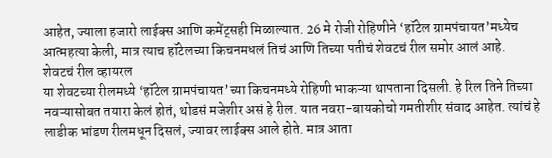आहेत, ज्याला हजारो लाईक्स आणि कमेंट्सही मिळाल्यात. 26 मे रोजी रोहिणीने ‘हॉटेल ग्रामपंचायत’मध्येच आत्महत्या केली, मात्र त्याच हॉटेलच्या किचनमधलं तिचं आणि तिच्या पतीचं शेवटचं रील समोर आलं आहे.
शेवटचं रील व्हायरल
या शेवटच्या रीलमध्ये ‘हॉटेल ग्रामपंचायत’च्या किचनमध्ये रोहिणी भाकऱ्या थापताना दिसली. हे रिल तिने तिच्या नवऱ्यासोबत तयारा केलं होतं, थोडसं मजेशीर असं हे रील. यात नवरा-बायकोचो गमतीशीर संवाद आहेत. त्यांचं हे लाडीक भांडण रीलमधून दिसलं, ज्यावर लाईक्स आले होते. मात्र आता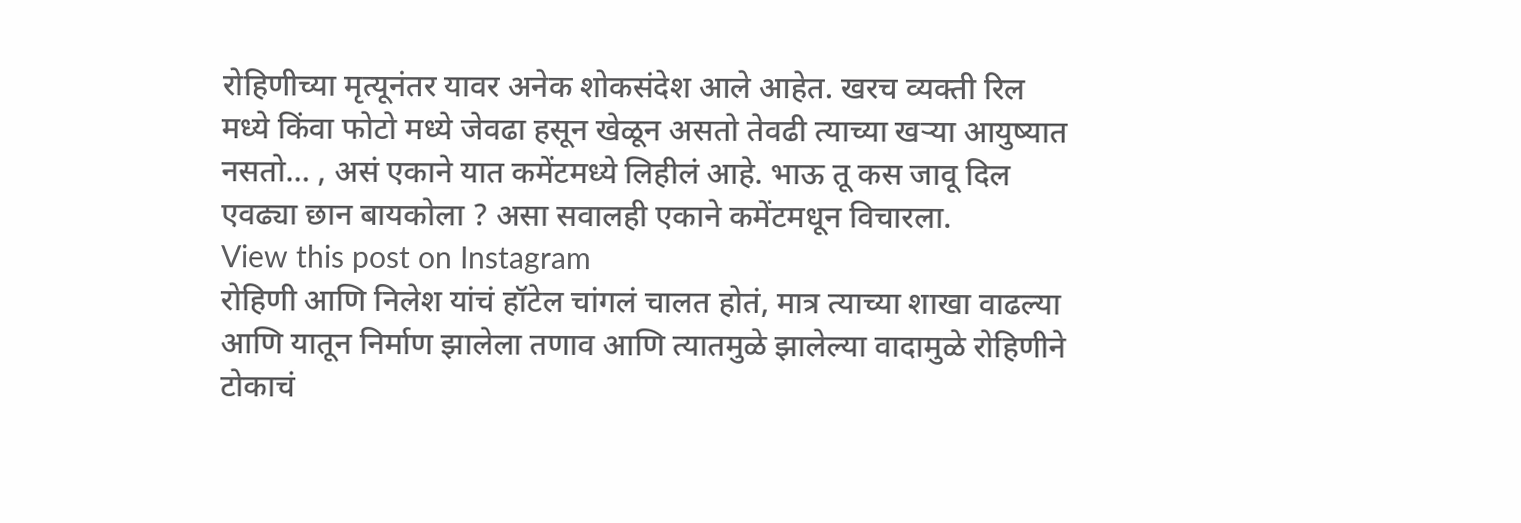रोहिणीच्या मृत्यूनंतर यावर अनेक शोकसंदेश आले आहेत. खरच व्यक्ती रिल मध्ये किंवा फोटो मध्ये जेवढा हसून खेळून असतो तेवढी त्याच्या खऱ्या आयुष्यात नसतो… , असं एकाने यात कमेंटमध्ये लिहीलं आहे. भाऊ तू कस जावू दिल एवढ्या छान बायकोला ? असा सवालही एकाने कमेंटमधून विचारला.
View this post on Instagram
रोहिणी आणि निलेश यांचं हॉटेल चांगलं चालत होतं, मात्र त्याच्या शाखा वाढल्या आणि यातून निर्माण झालेला तणाव आणि त्यातमुळे झालेल्या वादामुळे रोहिणीने टोकाचं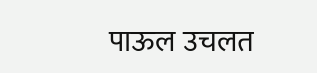पाऊल उचलत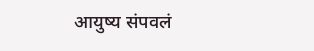आयुष्य संपवलं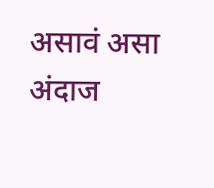असावं असा अंदाज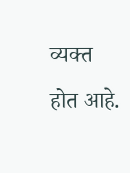व्यक्त होत आहे.